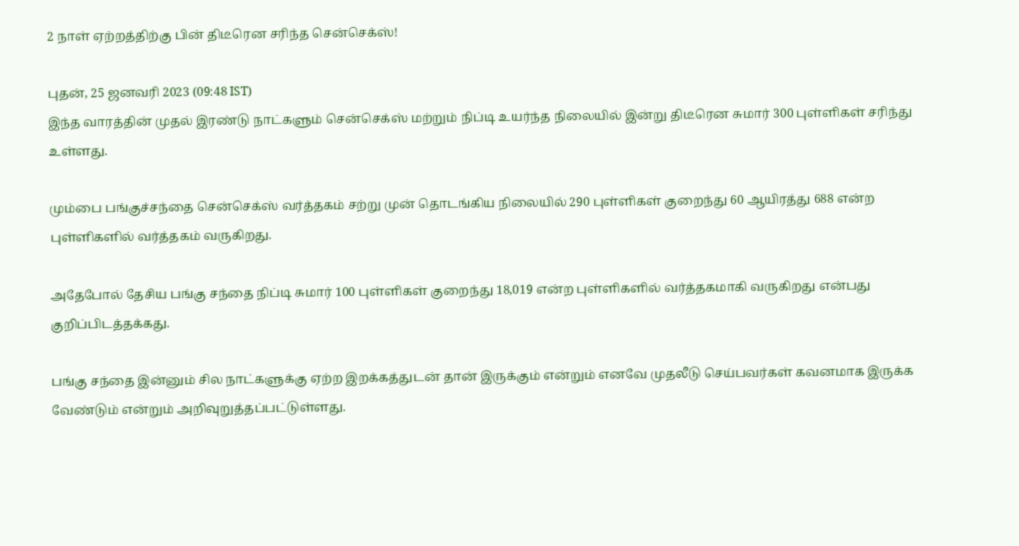2 நாள் ஏற்றத்திற்கு பின் திடீரென சரிந்த சென்செக்ஸ்!

புதன், 25 ஜனவரி 2023 (09:48 IST)
இந்த வாரத்தின் முதல் இரண்டு நாட்களும் சென்செக்ஸ் மற்றும் நிப்டி உயர்ந்த நிலையில் இன்று திடீரென சுமார் 300 புள்ளிகள் சரிந்து உள்ளது.

மும்பை பங்குச்சந்தை சென்செக்ஸ் வர்த்தகம் சற்று முன் தொடங்கிய நிலையில் 290 புள்ளிகள் குறைந்து 60 ஆயிரத்து 688 என்ற புள்ளிகளில் வர்த்தகம் வருகிறது.

அதேபோல் தேசிய பங்கு சந்தை நிப்டி சுமார் 100 புள்ளிகள் குறைந்து 18,019 என்ற புள்ளிகளில் வர்த்தகமாகி வருகிறது என்பது குறிப்பிடத்தக்கது.

பங்கு சந்தை இன்னும் சில நாட்களுக்கு ஏற்ற இறக்கத்துடன் தான் இருக்கும் என்றும் எனவே முதலீடு செய்பவர்கள் கவனமாக இருக்க வேண்டும் என்றும் அறிவுறுத்தப்பட்டுள்ளது.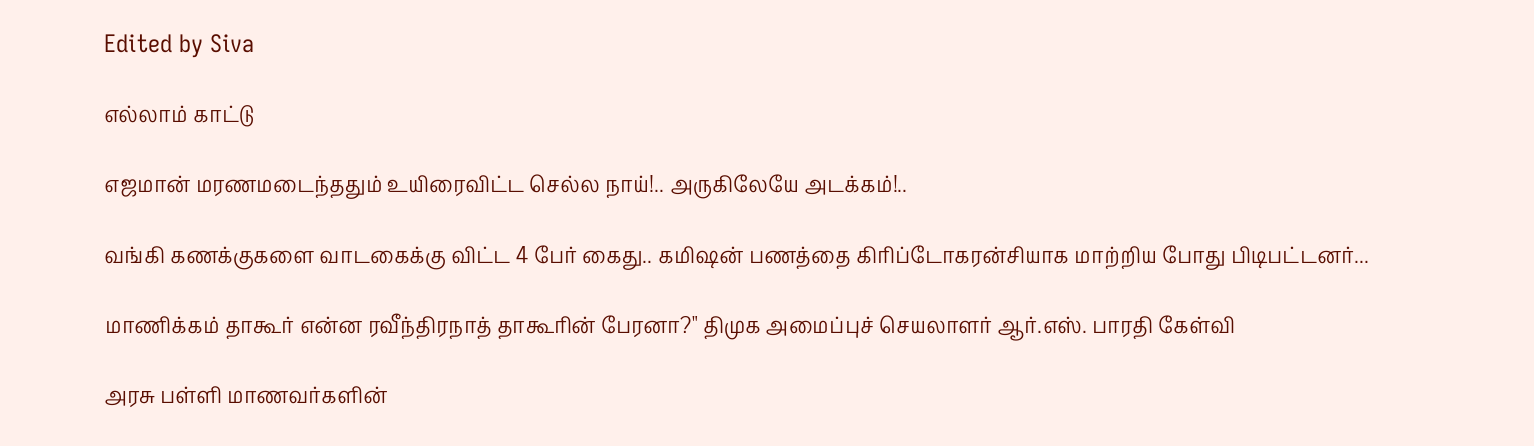Edited by Siva

எல்லாம் காட்டு

எஜமான் மரணமடைந்ததும் உயிரைவிட்ட செல்ல நாய்!.. அருகிலேயே அடக்கம்!..

வங்கி கணக்குகளை வாடகைக்கு விட்ட 4 பேர் கைது.. கமிஷன் பணத்தை கிரிப்டோகரன்சியாக மாற்றிய போது பிடிபட்டனர்...

மாணிக்கம் தாகூர் என்ன ரவீந்திரநாத் தாகூரின் பேரனா?" திமுக அமைப்புச் செயலாளர் ஆர்.எஸ். பாரதி கேள்வி

அரசு பள்ளி மாணவர்களின்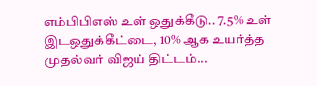எம்பிபிஎஸ் உள் ஒதுக்கீடு.. 7.5% உள் இடஒதுக்கீட்டை, 10% ஆக உயர்த்த முதல்வர் விஜய் திட்டம்...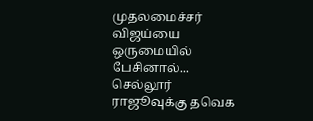முதலமைச்சர் விஜய்யை ஒருமையில் பேசினால்... செல்லூர் ராஜூவுக்கு தவெக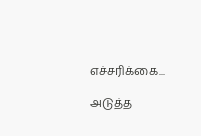எச்சரிக்கை...

அடுத்த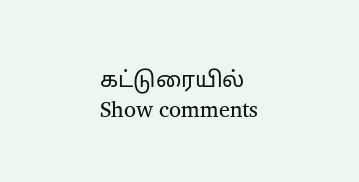கட்டுரையில்
Show comments